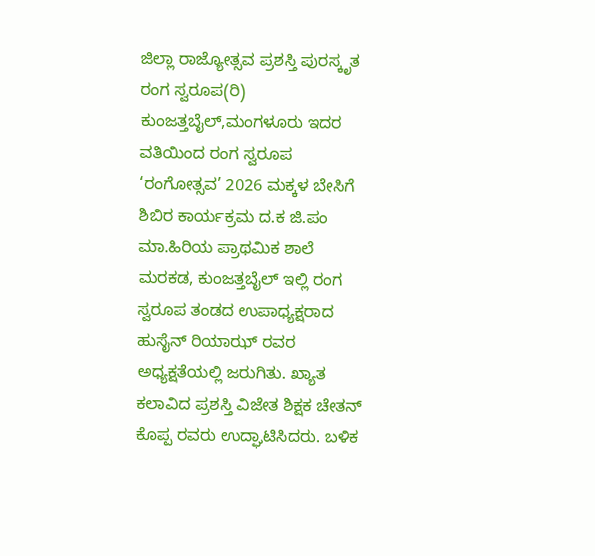ಜಿಲ್ಲಾ ರಾಜ್ಯೋತ್ಸವ ಪ್ರಶಸ್ತಿ ಪುರಸ್ಕೃತ ರಂಗ ಸ್ವರೂಪ(ರಿ) ಕುಂಜತ್ತಬೈಲ್,ಮಂಗಳೂರು ಇದರ ವತಿಯಿಂದ ರಂಗ ಸ್ವರೂಪ ‘ರಂಗೋತ್ಸವ’ 2026 ಮಕ್ಕಳ ಬೇಸಿಗೆ ಶಿಬಿರ ಕಾರ್ಯಕ್ರಮ ದ.ಕ ಜಿ.ಪಂ ಮಾ.ಹಿರಿಯ ಪ್ರಾಥಮಿಕ ಶಾಲೆ ಮರಕಡ, ಕುಂಜತ್ತಬೈಲ್ ಇಲ್ಲಿ ರಂಗ ಸ್ವರೂಪ ತಂಡದ ಉಪಾಧ್ಯಕ್ಷರಾದ ಹುಸೈನ್ ರಿಯಾಝ್ ರವರ ಅಧ್ಯಕ್ಷತೆಯಲ್ಲಿ ಜರುಗಿತು. ಖ್ಯಾತ ಕಲಾವಿದ ಪ್ರಶಸ್ತಿ ವಿಜೇತ ಶಿಕ್ಷಕ ಚೇತನ್ ಕೊಪ್ಪ ರವರು ಉದ್ಘಾಟಿಸಿದರು. ಬಳಿಕ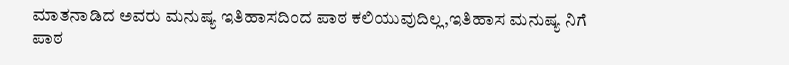ಮಾತನಾಡಿದ ಅವರು ಮನುಷ್ಯ ಇತಿಹಾಸದಿಂದ ಪಾಠ ಕಲಿಯುವುದಿಲ್ಲ,ಇತಿಹಾಸ ಮನುಷ್ಯ ನಿಗೆ ಪಾಠ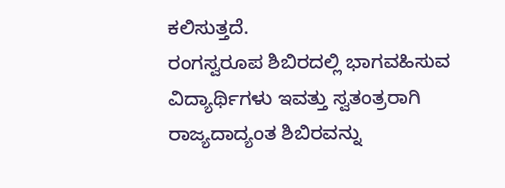ಕಲಿಸುತ್ತದೆ.
ರಂಗಸ್ವರೂಪ ಶಿಬಿರದಲ್ಲಿ ಭಾಗವಹಿಸುವ ವಿದ್ಯಾರ್ಥಿಗಳು ಇವತ್ತು ಸ್ವತಂತ್ರರಾಗಿ ರಾಜ್ಯದಾದ್ಯಂತ ಶಿಬಿರವನ್ನು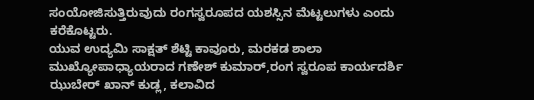ಸಂಯೋಜಿಸುತ್ತಿರುವುದು ರಂಗಸ್ವರೂಪದ ಯಶಸ್ಸಿನ ಮೆಟ್ಟಲುಗಳು ಎಂದು ಕರೆಕೊಟ್ಟರು.
ಯುವ ಉದ್ಯಮಿ ಸಾಕ್ಷತ್ ಶೆಟ್ಟಿ ಕಾವೂರು, ಮರಕಡ ಶಾಲಾ ಮುಖ್ಯೋಪಾಧ್ಯಾಯರಾದ ಗಣೇಶ್ ಕುಮಾರ್,ರಂಗ ಸ್ವರೂಪ ಕಾರ್ಯದರ್ಶಿ ಝುಬೇರ್ ಖಾನ್ ಕುಡ್ಲ, ಕಲಾವಿದ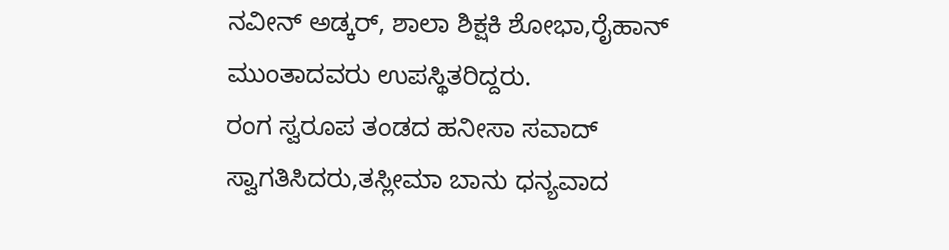ನವೀನ್ ಅಡ್ಕರ್, ಶಾಲಾ ಶಿಕ್ಷಕಿ ಶೋಭಾ,ರೈಹಾನ್ ಮುಂತಾದವರು ಉಪಸ್ಥಿತರಿದ್ದರು.
ರಂಗ ಸ್ವರೂಪ ತಂಡದ ಹನೀಸಾ ಸವಾದ್ ಸ್ವಾಗತಿಸಿದರು,ತಸ್ಲೀಮಾ ಬಾನು ಧನ್ಯವಾದ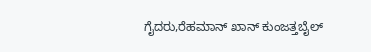ಗೈದರು,ರೆಹಮಾನ್ ಖಾನ್ ಕುಂಜತ್ತಬೈಲ್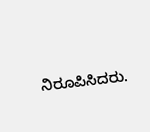ನಿರೂಪಿಸಿದರು.